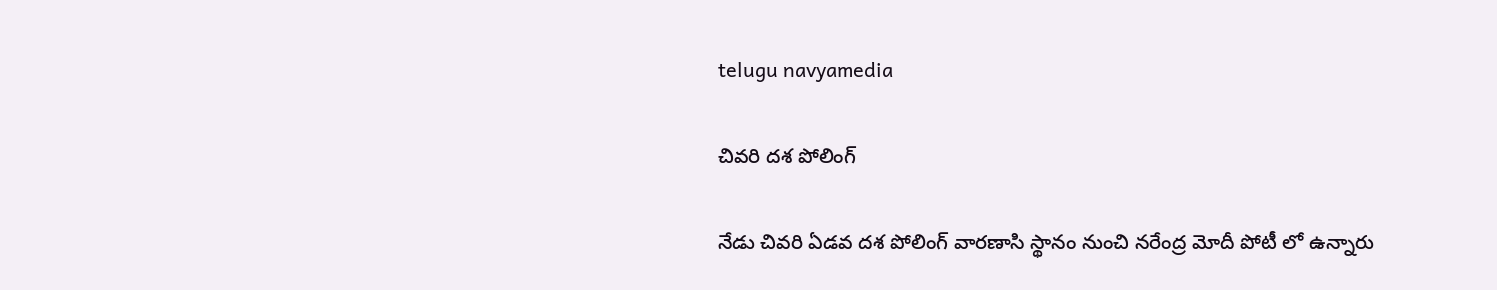telugu navyamedia

చివరి దశ పోలింగ్

నేడు చివరి ఏడవ దశ పోలింగ్ వారణాసి స్థానం నుంచి నరేంద్ర మోదీ పోటీ లో ఉన్నారు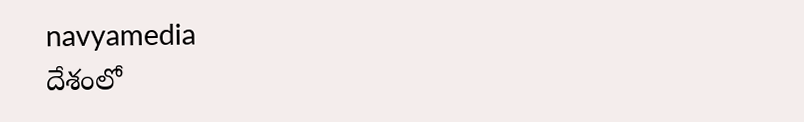navyamedia
దేశంలో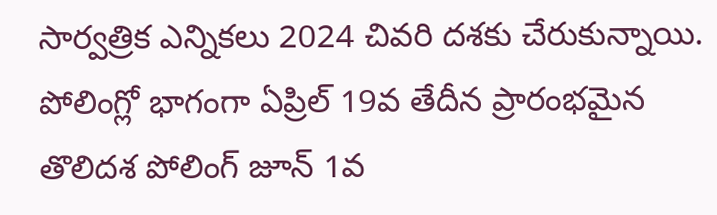సార్వత్రిక ఎన్నికలు 2024 చివరి దశకు చేరుకున్నాయి. పోలింగ్లో భాగంగా ఏప్రిల్ 19వ తేదీన ప్రారంభమైన తొలిదశ పోలింగ్ జూన్ 1వ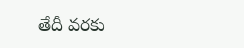తేదీ వరకు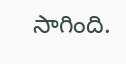సాగింది.